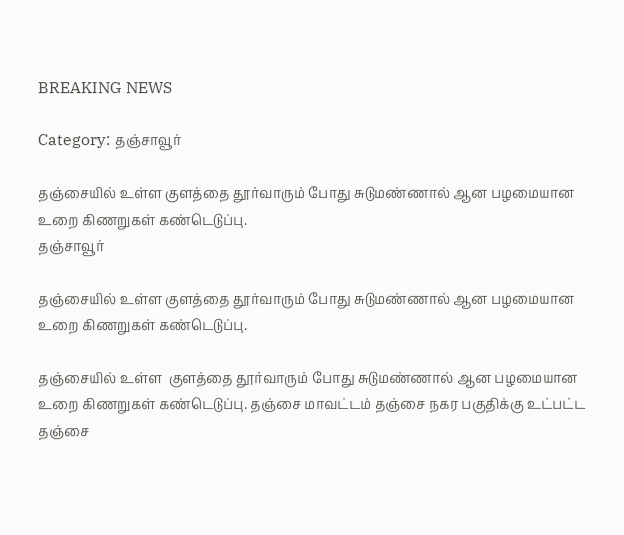BREAKING NEWS

Category: தஞ்சாவூர்

தஞ்சையில் உள்ள குளத்தை தூர்வாரும் போது சுடுமண்ணால் ஆன பழமையான உறை கிணறுகள் கண்டெடுப்பு.
தஞ்சாவூர்

தஞ்சையில் உள்ள குளத்தை தூர்வாரும் போது சுடுமண்ணால் ஆன பழமையான உறை கிணறுகள் கண்டெடுப்பு.

தஞ்சையில் உள்ள  குளத்தை தூர்வாரும் போது சுடுமண்ணால் ஆன பழமையான உறை கிணறுகள் கண்டெடுப்பு. தஞ்சை மாவட்டம் தஞ்சை நகர பகுதிக்கு உட்பட்ட தஞ்சை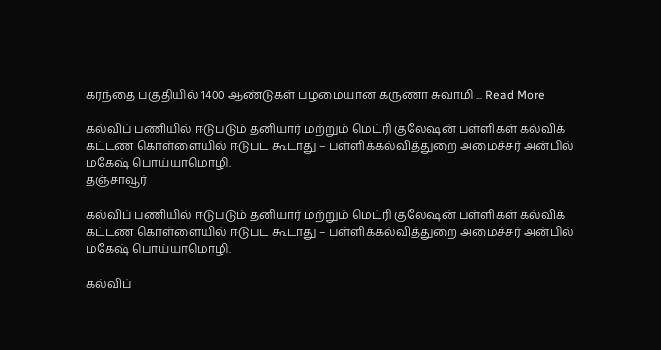கரந்தை பகுதியில் 1400 ஆண்டுகள் பழமையான கருணா சுவாமி ... Read More

கல்விப் பணியில் ஈடுபடும் தனியார் மற்றும் மெட்ரி குலேஷன் பள்ளிகள் கல்விக் கட்டண கொள்ளையில் ஈடுபட கூடாது – பள்ளிக்கல்வித்துறை அமைச்சர் அன்பில் மகேஷ் பொய்யாமொழி.
தஞ்சாவூர்

கல்விப் பணியில் ஈடுபடும் தனியார் மற்றும் மெட்ரி குலேஷன் பள்ளிகள் கல்விக் கட்டண கொள்ளையில் ஈடுபட கூடாது – பள்ளிக்கல்வித்துறை அமைச்சர் அன்பில் மகேஷ் பொய்யாமொழி.

கல்விப்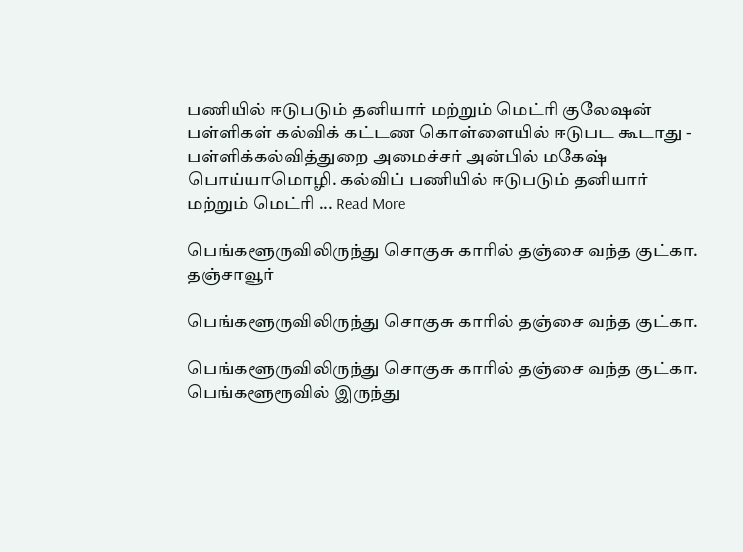பணியில் ஈடுபடும் தனியார் மற்றும் மெட்ரி குலேஷன் பள்ளிகள் கல்விக் கட்டண கொள்ளையில் ஈடுபட கூடாது - பள்ளிக்கல்வித்துறை அமைச்சர் அன்பில் மகேஷ் பொய்யாமொழி. கல்விப் பணியில் ஈடுபடும் தனியார் மற்றும் மெட்ரி ... Read More

பெங்களூருவிலிருந்து சொகுசு காரில் தஞ்சை வந்த குட்கா.
தஞ்சாவூர்

பெங்களூருவிலிருந்து சொகுசு காரில் தஞ்சை வந்த குட்கா.

பெங்களூருவிலிருந்து சொகுசு காரில் தஞ்சை வந்த குட்கா. பெங்களூரூவில் இருந்து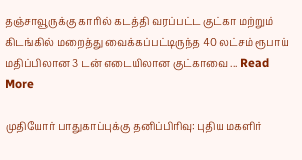தஞ்சாவூருக்கு காரில் கடத்தி வரப்பட்ட குட்கா மற்றும் கிடங்கில் மறைத்து வைக்கப்பட்டிருந்த 40 லட்சம் ரூபாய் மதிப்பிலான 3 டன் எடையிலான குட்காவை ... Read More

முதியோர் பாதுகாப்புக்கு தனிப்பிரிவு: புதிய மகளிர்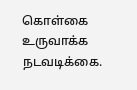கொள்கை உருவாக்க நடவடிக்கை.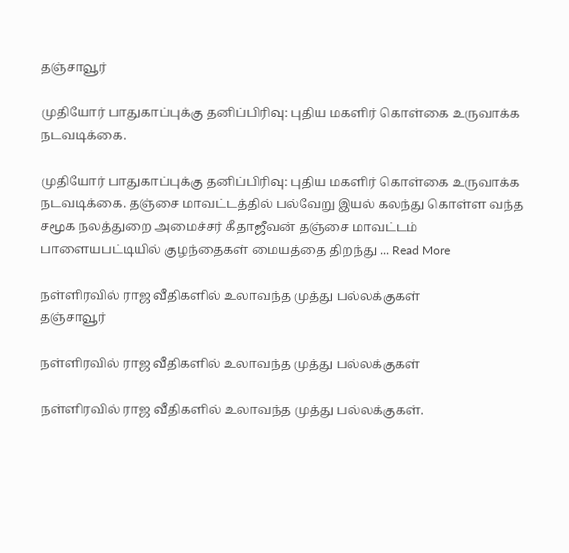தஞ்சாவூர்

முதியோர் பாதுகாப்புக்கு தனிப்பிரிவு: புதிய மகளிர் கொள்கை உருவாக்க நடவடிக்கை.

முதியோர் பாதுகாப்புக்கு தனிப்பிரிவு: புதிய மகளிர் கொள்கை உருவாக்க நடவடிக்கை. தஞ்சை மாவட்டத்தில் பல்வேறு இயல் கலந்து கொள்ள வந்த சமூக நலத்துறை அமைச்சர் கீதாஜீவன் தஞ்சை மாவட்டம் பாளையபட்டியில் குழந்தைகள் மையத்தை திறந்து ... Read More

நள்ளிரவில் ராஜ வீதிகளில் உலாவந்த முத்து பல்லக்குகள்
தஞ்சாவூர்

நள்ளிரவில் ராஜ வீதிகளில் உலாவந்த முத்து பல்லக்குகள்

நள்ளிரவில் ராஜ வீதிகளில் உலாவந்த முத்து பல்லக்குகள்.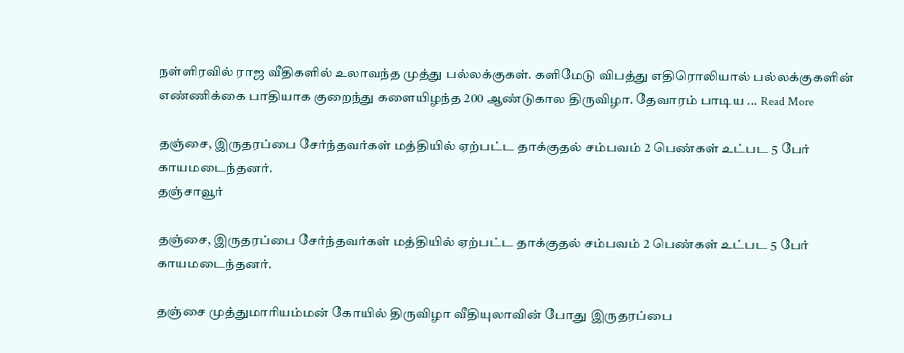நள்ளிரவில் ராஜ வீதிகளில் உலாவந்த முத்து பல்லக்குகள். களிமேடு விபத்து எதிரொலியால் பல்லக்குகளின் எண்ணிக்கை பாதியாக குறைந்து களையிழந்த 200 ஆண்டுகால திருவிழா. தேவாரம் பாடிய ... Read More

தஞ்சை, இருதரப்பை சேர்ந்தவர்கள் மத்தியில் ஏற்பட்ட தாக்குதல் சம்பவம் 2 பெண்கள் உட்பட 5 பேர் காயமடைந்தனர்.
தஞ்சாவூர்

தஞ்சை, இருதரப்பை சேர்ந்தவர்கள் மத்தியில் ஏற்பட்ட தாக்குதல் சம்பவம் 2 பெண்கள் உட்பட 5 பேர் காயமடைந்தனர்.

தஞ்சை முத்துமாரியம்மன் கோயில் திருவிழா வீதியுலாவின் போது இருதரப்பை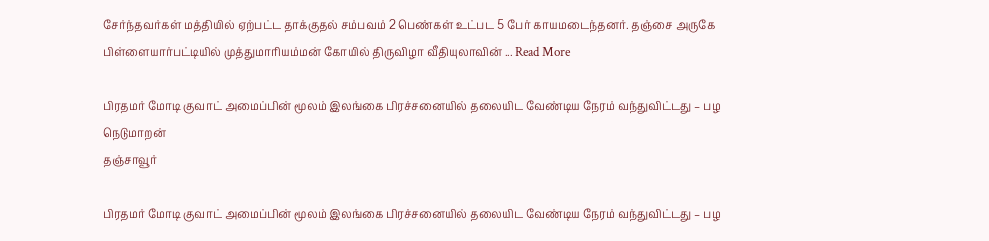சேர்ந்தவர்கள் மத்தியில் ஏற்பட்ட தாக்குதல் சம்பவம் 2 பெண்கள் உட்பட 5 பேர் காயமடைந்தனர். தஞ்சை அருகே பிள்ளையார்பட்டியில் முத்துமாரியம்மன் கோயில் திருவிழா வீதியுலாவின் ... Read More

பிரதமர் மோடி குவாட் அமைப்பின் மூலம் இலங்கை பிரச்சனையில் தலையிட வேண்டிய நேரம் வந்துவிட்டது – பழ நெடுமாறன்
தஞ்சாவூர்

பிரதமர் மோடி குவாட் அமைப்பின் மூலம் இலங்கை பிரச்சனையில் தலையிட வேண்டிய நேரம் வந்துவிட்டது – பழ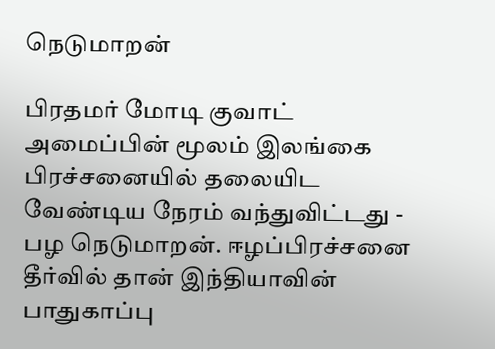நெடுமாறன்

பிரதமர் மோடி குவாட் அமைப்பின் மூலம் இலங்கை பிரச்சனையில் தலையிட வேண்டிய நேரம் வந்துவிட்டது - பழ நெடுமாறன். ஈழப்பிரச்சனை தீர்வில் தான் இந்தியாவின் பாதுகாப்பு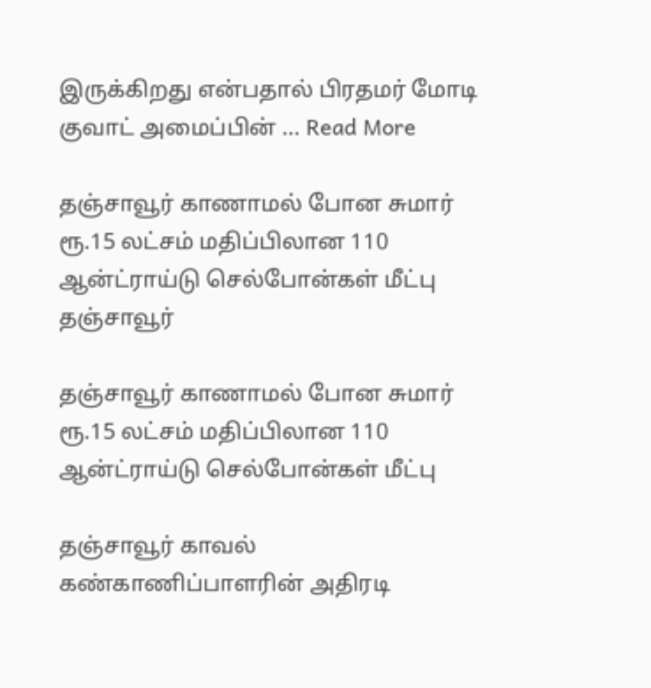இருக்கிறது என்பதால் பிரதமர் மோடி குவாட் அமைப்பின் ... Read More

தஞ்சாவூர் காணாமல் போன சுமார் ரூ.15 லட்சம் மதிப்பிலான 110 ஆன்ட்ராய்டு செல்போன்கள் மீட்பு
தஞ்சாவூர்

தஞ்சாவூர் காணாமல் போன சுமார் ரூ.15 லட்சம் மதிப்பிலான 110 ஆன்ட்ராய்டு செல்போன்கள் மீட்பு

தஞ்சாவூர் காவல் கண்காணிப்பாளரின் அதிரடி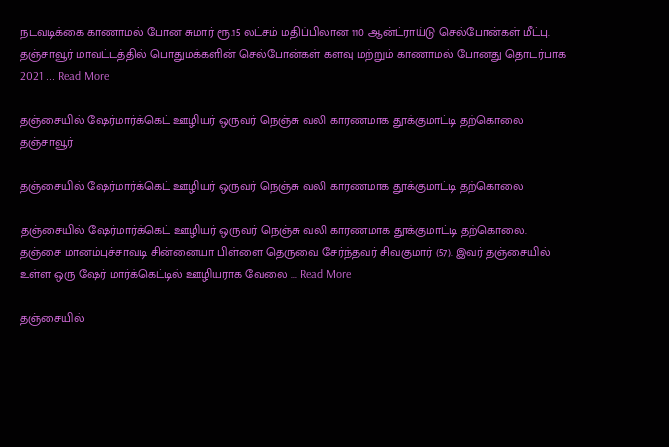நடவடிக்கை காணாமல் போன சுமார் ரூ.15 லட்சம் மதிப்பிலான 110 ஆன்ட்ராய்டு செல்போன்கள் மீட்பு. தஞ்சாவூர் மாவட்டத்தில் பொதுமக்களின் செல்போன்கள் களவு மற்றும் காணாமல் போனது தொடர்பாக 2021 ... Read More

தஞ்சையில் ஷேர்மார்க்கெட் ஊழியர் ஒருவர் நெஞ்சு வலி காரணமாக தூக்குமாட்டி தற்கொலை
தஞ்சாவூர்

தஞ்சையில் ஷேர்மார்க்கெட் ஊழியர் ஒருவர் நெஞ்சு வலி காரணமாக தூக்குமாட்டி தற்கொலை

தஞ்சையில் ஷேர்மார்க்கெட் ஊழியர் ஒருவர் நெஞ்சு வலி காரணமாக தூக்குமாட்டி தற்கொலை. தஞ்சை மானம்புச்சாவடி சின்னையா பிள்ளை தெருவை சேர்ந்தவர் சிவகுமார் (57). இவர் தஞ்சையில் உள்ள ஒரு ஷேர் மார்க்கெட்டில் ஊழியராக வேலை ... Read More

தஞ்சையில்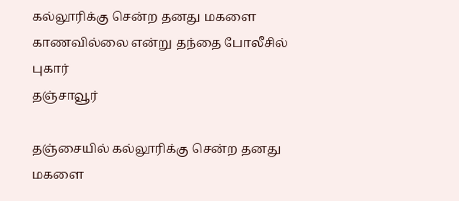கல்லூரிக்கு சென்ற தனது மகளை காணவில்லை என்று தந்தை போலீசில் புகார்
தஞ்சாவூர்

தஞ்சையில் கல்லூரிக்கு சென்ற தனது மகளை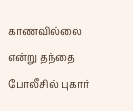காணவில்லை என்று தந்தை போலீசில் புகார்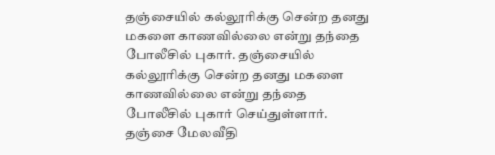தஞ்சையில் கல்லூரிக்கு சென்ற தனது மகளை காணவில்லை என்று தந்தை போலீசில் புகார். தஞ்சையில் கல்லூரிக்கு சென்ற தனது மகளை காணவில்லை என்று தந்தை போலீசில் புகார் செய்துள்ளார். தஞ்சை மேலவீதி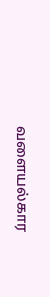வளையல்கார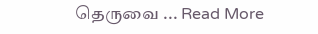தெருவை ... Read More